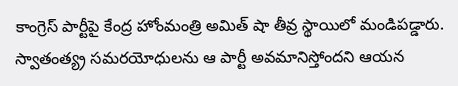కాంగ్రెస్ పార్టీపై కేంద్ర హోంమంత్రి అమిత్ షా తీవ్ర స్థాయిలో మండిపడ్డారు. స్వాతంత్య్ర సమరయోధులను ఆ పార్టీ అవమానిస్తోందని ఆయన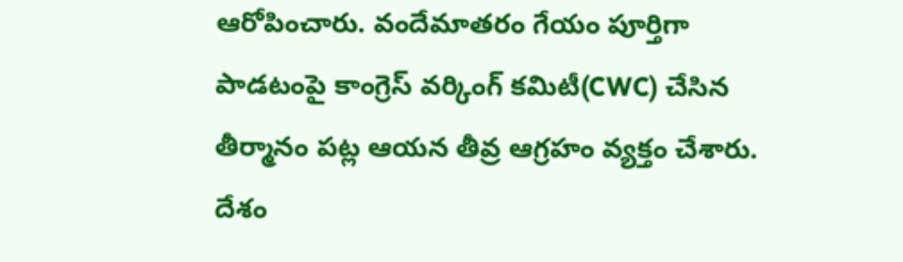ఆరోపించారు. వందేమాతరం గేయం పూర్తిగా పాడటంపై కాంగ్రెస్ వర్కింగ్ కమిటీ(CWC) చేసిన తీర్మానం పట్ల ఆయన తీవ్ర ఆగ్రహం వ్యక్తం చేశారు. దేశం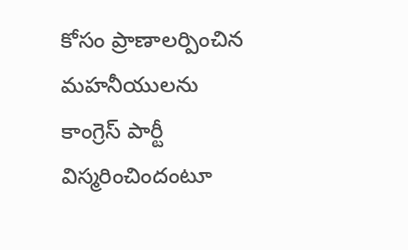కోసం ప్రాణాలర్పించిన మహనీయులను కాంగ్రెస్ పార్టీ విస్మరించిందంటూ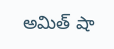అమిత్ షా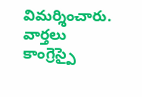విమర్శించారు.
వార్తలు
కాంగ్రెస్పై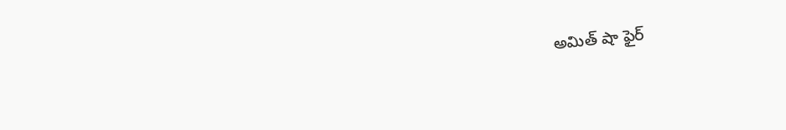అమిత్ షా ఫైర్